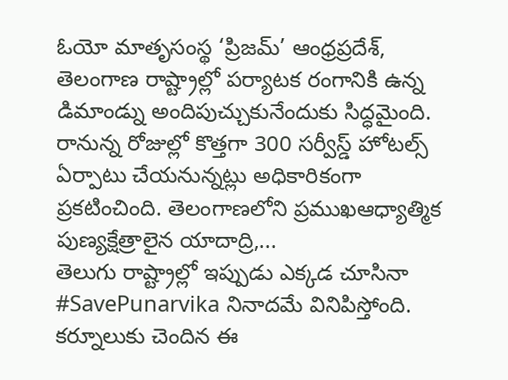ఓయో మాతృసంస్థ ‘ప్రిజమ్’ ఆంధ్రప్రదేశ్, తెలంగాణ రాష్ట్రాల్లో పర్యాటక రంగానికి ఉన్న డిమాండ్ను అందిపుచ్చుకునేందుకు సిద్ధమైంది. రానున్న రోజుల్లో కొత్తగా 300 సర్వీస్డ్ హోటల్స్ ఏర్పాటు చేయనున్నట్లు అధికారికంగా ప్రకటించింది. తెలంగాణలోని ప్రముఖఆధ్యాత్మిక పుణ్యక్షేత్రాలైన యాదాద్రి,...
తెలుగు రాష్ట్రాల్లో ఇప్పుడు ఎక్కడ చూసినా #SavePunarvika నినాదమే వినిపిస్తోంది. కర్నూలుకు చెందిన ఈ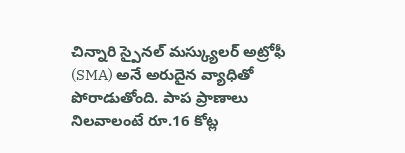చిన్నారి స్పైనల్ మస్క్యులర్ అట్రోఫీ (SMA) అనే అరుదైన వ్యాధితో పోరాడుతోంది. పాప ప్రాణాలు నిలవాలంటే రూ.16 కోట్ల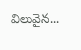విలువైన...